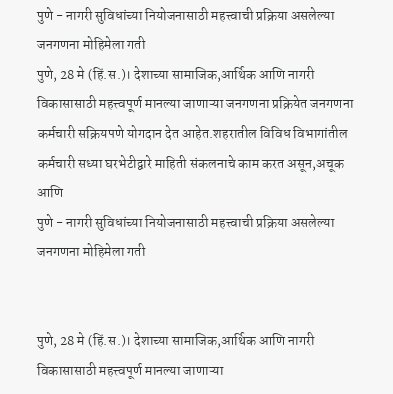पुणे - नागरी सुविधांच्या नियोजनासाठी महत्त्वाची प्रक्रिया असलेल्या जनगणना मोहिमेला गती
पुणे, 28 मे (हिं.स.)। देशाच्या सामाजिक,आर्थिक आणि नागरी विकासासाठी महत्त्वपूर्ण मानल्या जाणाऱ्या जनगणना प्रक्रियेत जनगणना कर्मचारी सक्रियपणे योगदान देत आहेत.शहरातील विविध विभागांतील कर्मचारी सध्या घरभेटीद्वारे माहिती संकलनाचे काम करत असून,अचूक आणि
पुणे - नागरी सुविधांच्या नियोजनासाठी महत्त्वाची प्रक्रिया असलेल्या जनगणना मोहिमेला गती


पुणे, 28 मे (हिं.स.)। देशाच्या सामाजिक,आर्थिक आणि नागरी विकासासाठी महत्त्वपूर्ण मानल्या जाणाऱ्या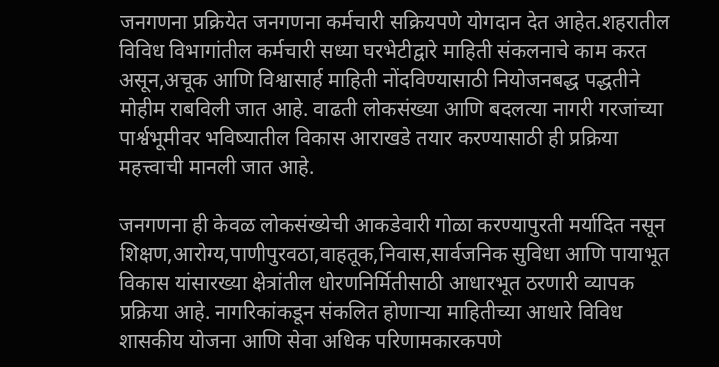जनगणना प्रक्रियेत जनगणना कर्मचारी सक्रियपणे योगदान देत आहेत.शहरातील विविध विभागांतील कर्मचारी सध्या घरभेटीद्वारे माहिती संकलनाचे काम करत असून,अचूक आणि विश्वासार्ह माहिती नोंदविण्यासाठी नियोजनबद्ध पद्धतीने मोहीम राबविली जात आहे. वाढती लोकसंख्या आणि बदलत्या नागरी गरजांच्या पार्श्वभूमीवर भविष्यातील विकास आराखडे तयार करण्यासाठी ही प्रक्रिया महत्त्वाची मानली जात आहे.

जनगणना ही केवळ लोकसंख्येची आकडेवारी गोळा करण्यापुरती मर्यादित नसून शिक्षण,आरोग्य,पाणीपुरवठा,वाहतूक,निवास,सार्वजनिक सुविधा आणि पायाभूत विकास यांसारख्या क्षेत्रांतील धोरणनिर्मितीसाठी आधारभूत ठरणारी व्यापक प्रक्रिया आहे. नागरिकांकडून संकलित होणाऱ्या माहितीच्या आधारे विविध शासकीय योजना आणि सेवा अधिक परिणामकारकपणे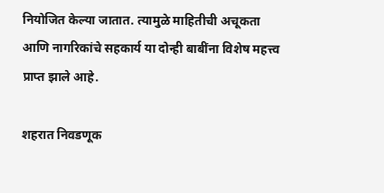नियोजित केल्या जातात. त्यामुळे माहितीची अचूकता आणि नागरिकांचे सहकार्य या दोन्ही बाबींना विशेष महत्त्व प्राप्त झाले आहे.

शहरात निवडणूक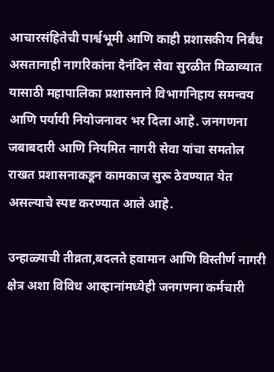आचारसंहितेची पार्श्वभूमी आणि काही प्रशासकीय निर्बंध असतानाही नागरिकांना दैनंदिन सेवा सुरळीत मिळाव्यात यासाठी महापालिका प्रशासनाने विभागनिहाय समन्वय आणि पर्यायी नियोजनावर भर दिला आहे. जनगणना जबाबदारी आणि नियमित नागरी सेवा यांचा समतोल राखत प्रशासनाकडून कामकाज सुरू ठेवण्यात येत असल्याचे स्पष्ट करण्यात आले आहे.

उन्हाळ्याची तीव्रता,बदलते हवामान आणि विस्तीर्ण नागरी क्षेत्र अशा विविध आव्हानांमध्येही जनगणना कर्मचारी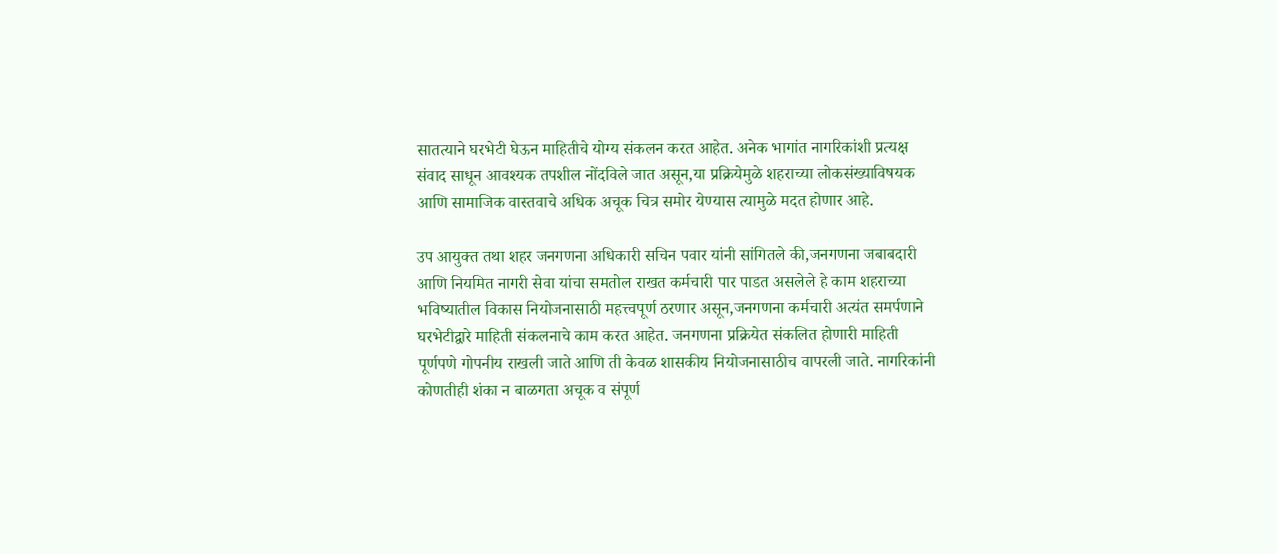सातत्याने घरभेटी घेऊन माहितीचे योग्य संकलन करत आहेत. अनेक भागांत नागरिकांशी प्रत्यक्ष संवाद साधून आवश्यक तपशील नोंदविले जात असून,या प्रक्रियेमुळे शहराच्या लोकसंख्याविषयक आणि सामाजिक वास्तवाचे अधिक अचूक चित्र समोर येण्यास त्यामुळे मदत होणार आहे.

उप आयुक्त तथा शहर जनगणना अधिकारी सचिन पवार यांनी सांगितले की,जनगणना जबाबदारी आणि नियमित नागरी सेवा यांचा समतोल राखत कर्मचारी पार पाडत असलेले हे काम शहराच्या भविष्यातील विकास नियोजनासाठी महत्त्वपूर्ण ठरणार असून,जनगणना कर्मचारी अत्यंत समर्पणाने घरभेटीद्वारे माहिती संकलनाचे काम करत आहेत. जनगणना प्रक्रियेत संकलित होणारी माहिती पूर्णपणे गोपनीय राखली जाते आणि ती केवळ शासकीय नियोजनासाठीच वापरली जाते. नागरिकांनी कोणतीही शंका न बाळगता अचूक व संपूर्ण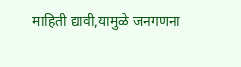माहिती द्यावी,यामुळे जनगणना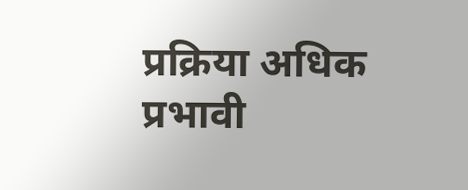प्रक्रिया अधिक प्रभावी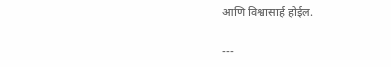आणि विश्वासार्ह होईल.

---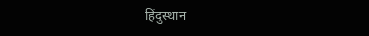हिंदुस्थान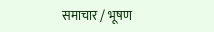समाचार / भूषण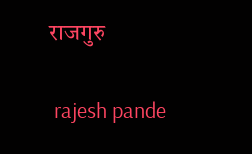राजगुरु


 rajesh pande